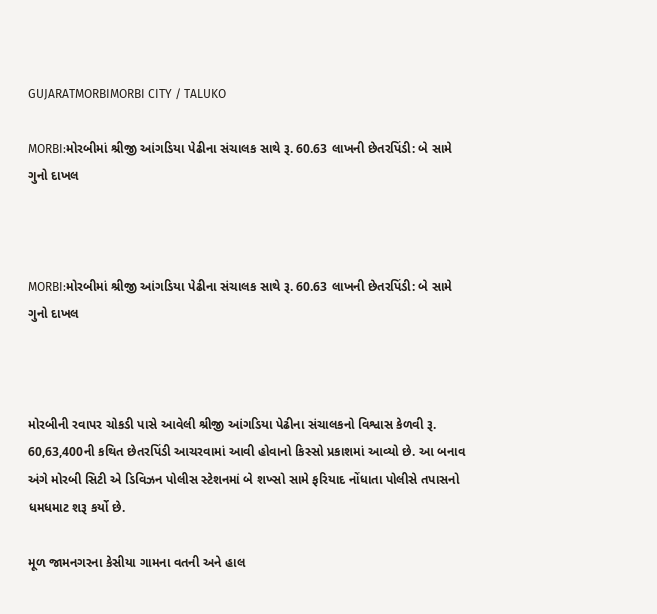GUJARATMORBIMORBI CITY / TALUKO

MORBI:મોરબીમાં શ્રીજી આંગડિયા પેઢીના સંચાલક સાથે રૂ. 60.63 લાખની છેતરપિંડી: બે સામે ગુનો દાખલ



MORBI:મોરબીમાં શ્રીજી આંગડિયા પેઢીના સંચાલક સાથે રૂ. 60.63 લાખની છેતરપિંડી: બે સામે ગુનો દાખલ



મોરબીની રવાપર ચોકડી પાસે આવેલી શ્રીજી આંગડિયા પેઢીના સંચાલકનો વિશ્વાસ કેળવી રૂ. 60,63,400ની કથિત છેતરપિંડી આચરવામાં આવી હોવાનો કિસ્સો પ્રકાશમાં આવ્યો છે. આ બનાવ અંગે મોરબી સિટી એ ડિવિઝન પોલીસ સ્ટેશનમાં બે શખ્સો સામે ફરિયાદ નોંધાતા પોલીસે તપાસનો ધમધમાટ શરૂ કર્યો છે.

મૂળ જામનગરના કેસીયા ગામના વતની અને હાલ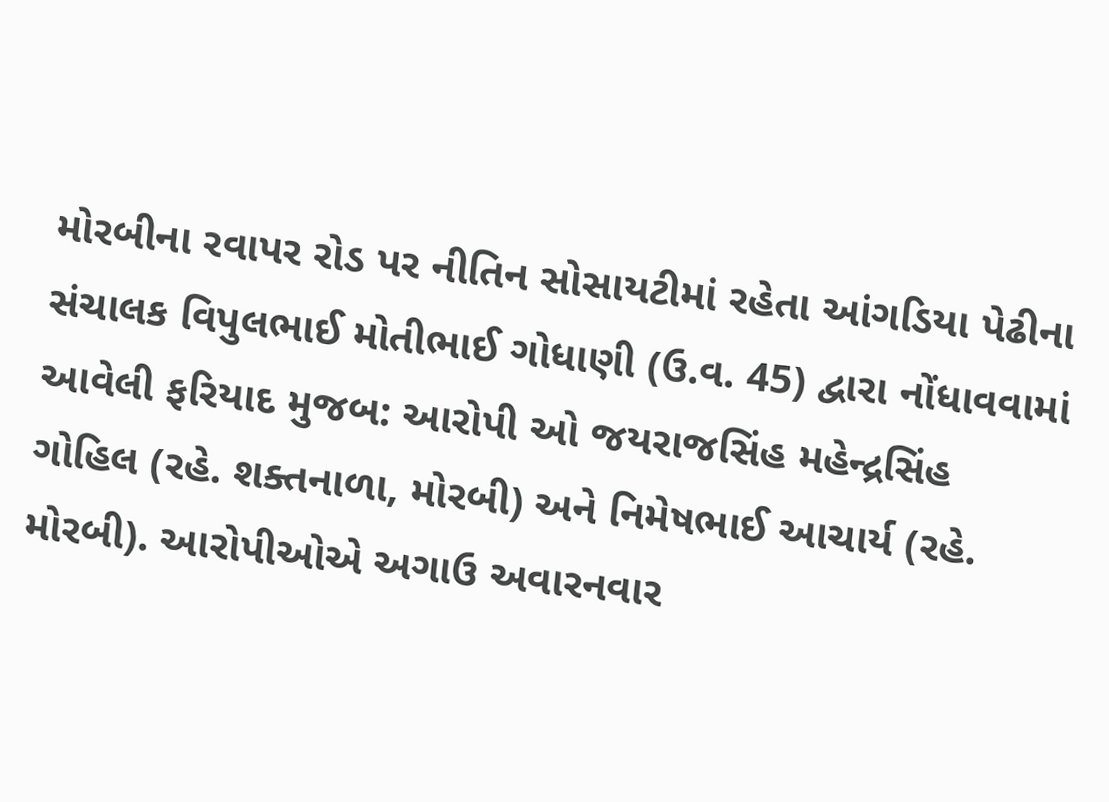મોરબીના રવાપર રોડ પર નીતિન સોસાયટીમાં રહેતા આંગડિયા પેઢીના સંચાલક વિપુલભાઈ મોતીભાઈ ગોધાણી (ઉ.વ. 45) દ્વારા નોંધાવવામાં આવેલી ફરિયાદ મુજબ: આરોપી ઓ જયરાજસિંહ મહેન્દ્રસિંહ ગોહિલ (રહે. શક્તનાળા, મોરબી) અને નિમેષભાઈ આચાર્ય (રહે. મોરબી). આરોપીઓએ અગાઉ અવારનવાર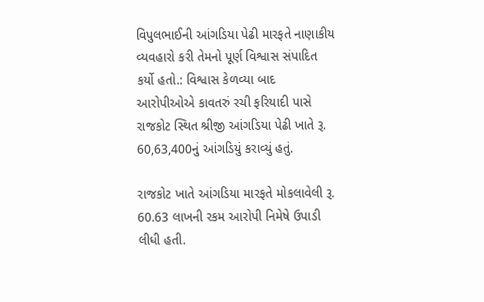વિપુલભાઈની આંગડિયા પેઢી મારફતે નાણાકીય વ્યવહારો કરી તેમનો પૂર્ણ વિશ્વાસ સંપાદિત કર્યો હતો.: વિશ્વાસ કેળવ્યા બાદ આરોપીઓએ કાવતરું રચી ફરિયાદી પાસે રાજકોટ સ્થિત શ્રીજી આંગડિયા પેઢી ખાતે રૂ. 60,63,400નું આંગડિયું કરાવ્યું હતું.

રાજકોટ ખાતે આંગડિયા મારફતે મોકલાવેલી રૂ. 60.63 લાખની રકમ આરોપી નિમેષે ઉપાડી લીધી હતી.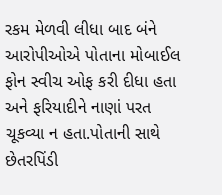રકમ મેળવી લીધા બાદ બંને આરોપીઓએ પોતાના મોબાઈલ ફોન સ્વીચ ઓફ કરી દીધા હતા અને ફરિયાદીને નાણાં પરત ચૂકવ્યા ન હતા.પોતાની સાથે છેતરપિંડી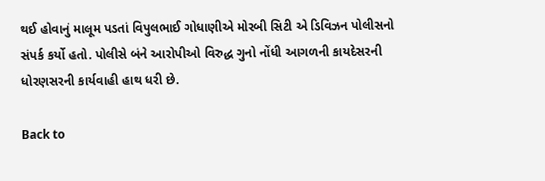થઈ હોવાનું માલૂમ પડતાં વિપુલભાઈ ગોધાણીએ મોરબી સિટી એ ડિવિઝન પોલીસનો સંપર્ક કર્યો હતો. પોલીસે બંને આરોપીઓ વિરુદ્ધ ગુનો નોંધી આગળની કાયદેસરની ધોરણસરની કાર્યવાહી હાથ ધરી છે.

Back to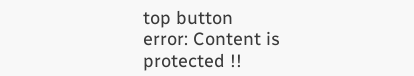top button
error: Content is protected !!